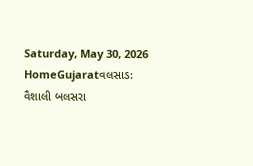Saturday, May 30, 2026
HomeGujaratવલસાડ: વૈશાલી બલસરા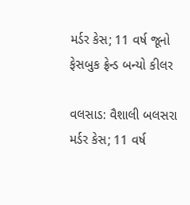મર્ડર કેસ; 11 વર્ષ જૂનો ફેસબુક ફ્રેન્ડ બન્યો કીલર

વલસાડ: વૈશાલી બલસરા મર્ડર કેસ; 11 વર્ષ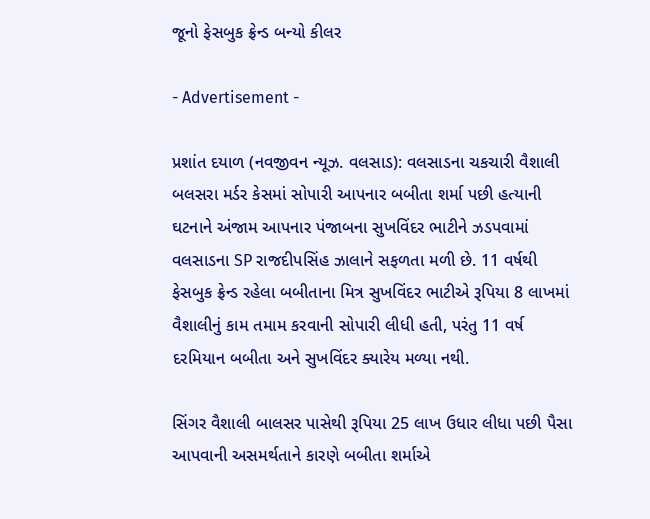જૂનો ફેસબુક ફ્રેન્ડ બન્યો કીલર

- Advertisement -

પ્રશાંત દયાળ (નવજીવન ન્યૂઝ. વલસાડ): વલસાડના ચકચારી વૈશાલી બલસરા મર્ડર કેસમાં સોપારી આપનાર બબીતા શર્મા પછી હત્યાની ઘટનાને અંજામ આપનાર પંજાબના સુખવિંદર ભાટીને ઝડપવામાં વલસાડના SP રાજદીપસિંહ ઝાલાને સફળતા મળી છે. 11 વર્ષથી ફેસબુક ફ્રેન્ડ રહેલા બબીતાના મિત્ર સુખવિંદર ભાટીએ રૂપિયા 8 લાખમાં વૈશાલીનું કામ તમામ કરવાની સોપારી લીધી હતી, પરંતુ 11 વર્ષ દરમિયાન બબીતા અને સુખવિંદર ક્યારેય મળ્યા નથી.

સિંગર વૈશાલી બાલસર પાસેથી રૂપિયા 25 લાખ ઉધાર લીધા પછી પૈસા આપવાની અસમર્થતાને કારણે બબીતા શર્માએ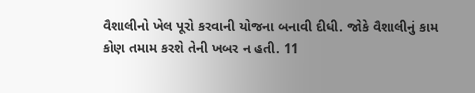વૈશાલીનો ખેલ પૂરો કરવાની યોજના બનાવી દીધી. જોકે વૈશાલીનું કામ કોણ તમામ કરશે તેની ખબર ન હતી. 11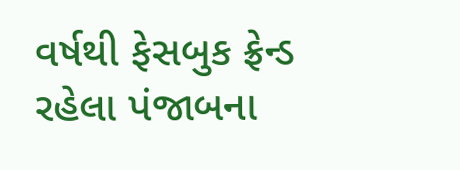વર્ષથી ફેસબુક ફ્રેન્ડ રહેલા પંજાબના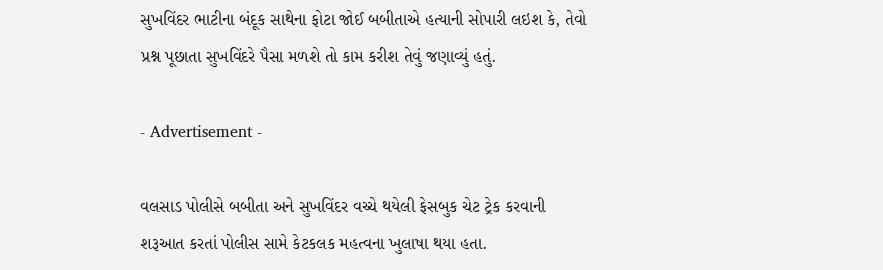સુખવિંદર ભાટીના બંદૂક સાથેના ફોટા જોઈ બબીતાએ હત્યાની સોપારી લઇશ કે, તેવો પ્રશ્ન પૂછાતા સુખવિંદરે પૈસા મળશે તો કામ કરીશ તેવું જણાવ્યું હતું.

- Advertisement -

વલસાડ પોલીસે બબીતા અને સુખવિંદર વચ્ચે થયેલી ફેસબુક ચેટ ટ્રેક કરવાની શરૂઆત કરતાં પોલીસ સામે કેટકલક મહત્વના ખુલાષા થયા હતા.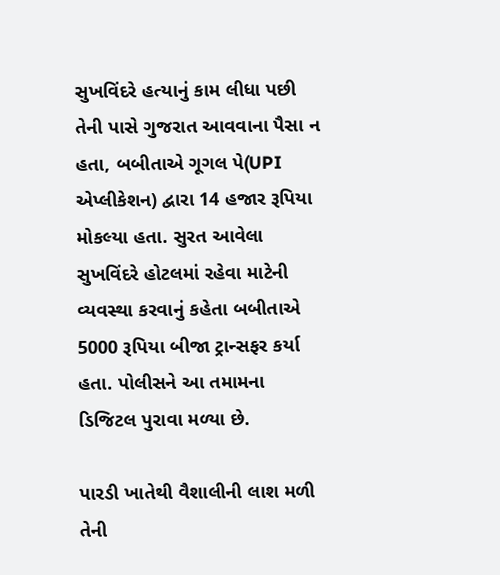સુખવિંદરે હત્યાનું કામ લીધા પછી તેની પાસે ગુજરાત આવવાના પૈસા ન હતા, બબીતાએ ગૂગલ પે(UPI એપ્લીકેશન) દ્વારા 14 હજાર રૂપિયા મોકલ્યા હતા. સુરત આવેલા સુખવિંદરે હોટલમાં રહેવા માટેની વ્યવસ્થા કરવાનું કહેતા બબીતાએ 5000 રૂપિયા બીજા ટ્રાન્સફર કર્યા હતા. પોલીસને આ તમામના ડિજિટલ પુરાવા મળ્યા છે.

પારડી ખાતેથી વૈશાલીની લાશ મળી તેની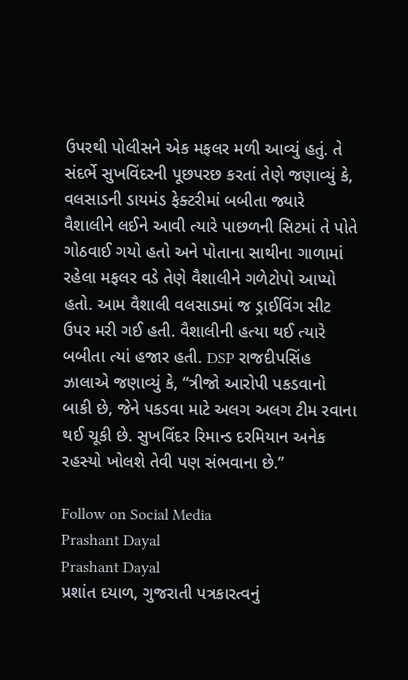ઉપરથી પોલીસને એક મફલર મળી આવ્યું હતું. તે સંદર્ભે સુખવિંદરની પૂછપરછ કરતાં તેણે જણાવ્યું કે, વલસાડની ડાયમંડ ફેક્ટરીમાં બબીતા જ્યારે વૈશાલીને લઈને આવી ત્યારે પાછળની સિટમાં તે પોતે ગોઠવાઈ ગયો હતો અને પોતાના સાથીના ગાળામાં રહેલા મફલર વડે તેણે વૈશાલીને ગળેટોપો આપ્યો હતો. આમ વૈશાલી વલસાડમાં જ ડ્રાઈવિંગ સીટ ઉપર મરી ગઈ હતી. વૈશાલીની હત્યા થઈ ત્યારે બબીતા ત્યાં હજાર હતી. DSP રાજદીપસિંહ ઝાલાએ જણાવ્યું કે, “ત્રીજો આરોપી પકડવાનો બાકી છે, જેને પકડવા માટે અલગ અલગ ટીમ રવાના થઈ ચૂકી છે. સુખવિંદર રિમાન્ડ દરમિયાન અનેક રહસ્યો ખોલશે તેવી પણ સંભવાના છે.”

Follow on Social Media
Prashant Dayal
Prashant Dayal
પ્રશાંત દયાળ, ગુજરાતી પત્રકારત્વનું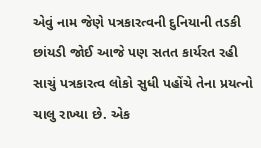એવું નામ જેણે પત્રકારત્વની દુનિયાની તડકી છાંયડી જોઈ આજે પણ સતત કાર્યરત રહી સાચું પત્રકારત્વ લોકો સુધી પહોંચે તેના પ્રયત્નો ચાલુ રાખ્યા છે. એક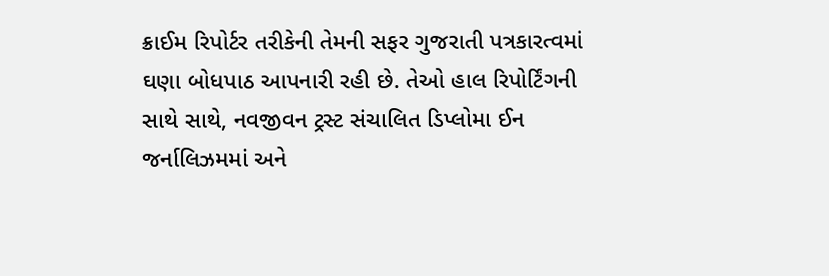ક્રાઈમ રિપોર્ટર તરીકેની તેમની સફર ગુજરાતી પત્રકારત્વમાં ઘણા બોધપાઠ આપનારી રહી છે. તેઓ હાલ રિપોર્ટિંગની સાથે સાથે, નવજીવન ટ્રસ્ટ સંચાલિત ડિપ્લોમા ઈન જર્નાલિઝમમાં અને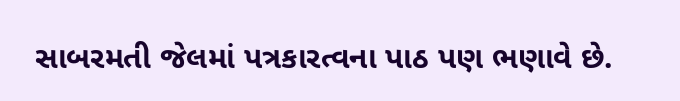સાબરમતી જેલમાં પત્રકારત્વના પાઠ પણ ભણાવે છે.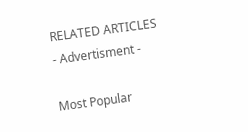RELATED ARTICLES
- Advertisment -

Most Popular